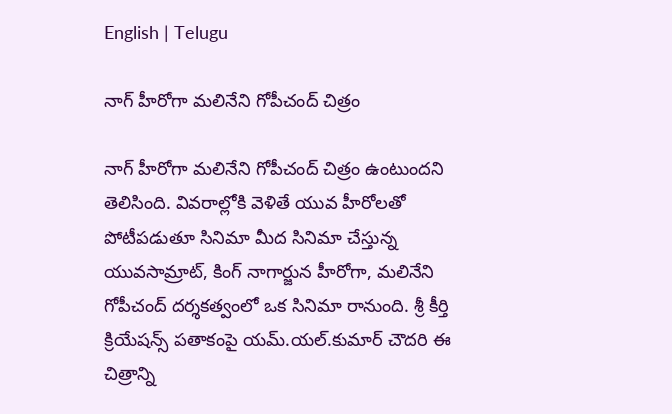English | Telugu

నాగ్ హీరోగా మలినేని గోపీచంద్ చిత్రం

నాగ్ హీరోగా మలినేని గోపీచంద్ చిత్రం ఉంటుందని తెలిసింది. వివరాల్లోకి వెళితే యువ హీరోలతో పోటీపడుతూ సినిమా మీద సినిమా చేస్తున్న యువసామ్రాట్, కింగ్ నాగార్జున హీరోగా, మలినేని గోపీచంద్ దర్శకత్వంలో ఒక సినిమా రానుంది. శ్రీ కీర్తి క్రియేషన్స్ పతాకంపై యమ్.యల్.కుమార్ చౌదరి ఈ చిత్రాన్ని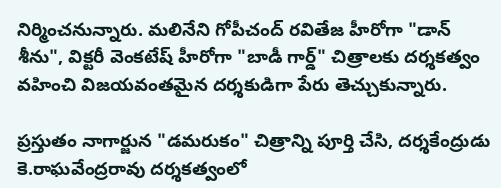నిర్మించనున్నారు. మలినేని గోపీచంద్ రవితేజ హీరోగా "డాన్ శీను", విక్టరీ వెంకటేష్ హీరోగా "బాడీ గార్డ్" చిత్రాలకు దర్శకత్వం వహించి విజయవంతమైన దర్శకుడిగా పేరు తెచ్చుకున్నారు.

ప్రస్తుతం నాగార్జున "డమరుకం" చిత్రాన్ని పూర్తి చేసి, దర్శకేంద్రుడు కె.రాఘవేంద్రరావు దర్శకత్వంలో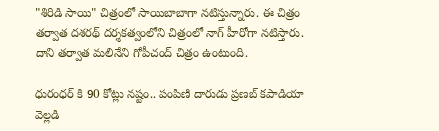"శిరిడి సాయి" చిత్రంలో సాయిబాబాగా నటిస్తున్నారు. ఈ చిత్రం తర్వాత దశరథ్ దర్శకత్వంలోని చిత్రంలో నాగ్ హీరోగా నటిస్తారు. దాని తర్వాత మలినేని గోపీచంద్ చిత్రం ఉంటుంది.

ధురంధర్ కి 90 కోట్లు నష్టం.. పంపిణి దారుడు ప్రణబ్ కపాడియా వెల్లడి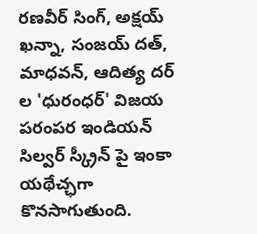రణవీర్ సింగ్, అక్షయ్ ఖన్నా, సంజయ్ దత్, మాధవన్, ఆదిత్య దర్ ల 'ధురంధర్' విజయ పరంపర ఇండియన్ సిల్వర్ స్క్రీన్ పై ఇంకా యథేచ్ఛగా కొనసాగుతుంది.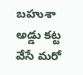బహుశా అడ్డు కట్ట వేసే మరో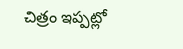చిత్రం ఇప్పట్లో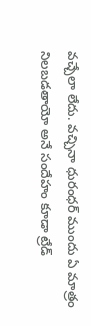వచ్చేలా లేదు. వచ్చినా ధురంధర్ ముందు ఏ మాత్రం నిలబడతాయో అనే సందేహం కూడా ట్రేడ్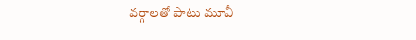వర్గాలతో పాటు మూవీ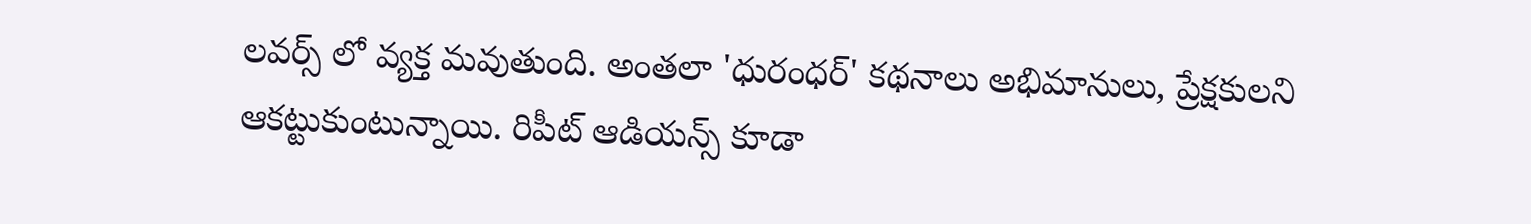లవర్స్ లో వ్యక్త మవుతుంది. అంతలా 'ధురంధర్' కథనాలు అభిమానులు, ప్రేక్షకులని ఆకట్టుకుంటున్నాయి. రిపీట్ ఆడియన్స్ కూడా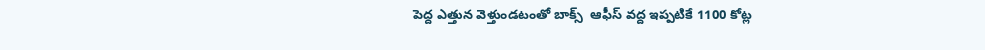పెద్ద ఎత్తున వెళ్తుండటంతో బాక్స్  ఆఫీస్ వద్ద ఇప్పటికే 1100 కోట్ల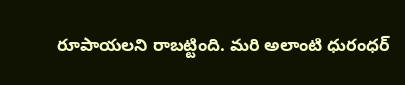రూపాయలని రాబట్టింది. మరి అలాంటి ధురంధర్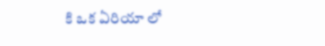కి ఒక ఏరియా లో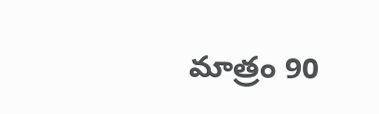మాత్రం 90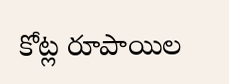కోట్ల రూపాయిల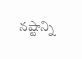నష్టాన్ని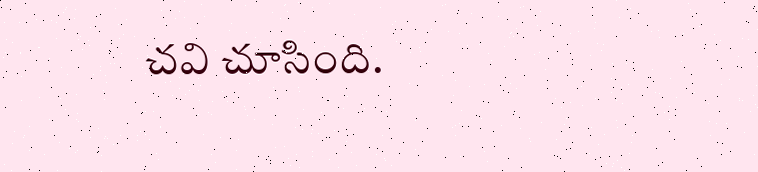చవి చూసింది.